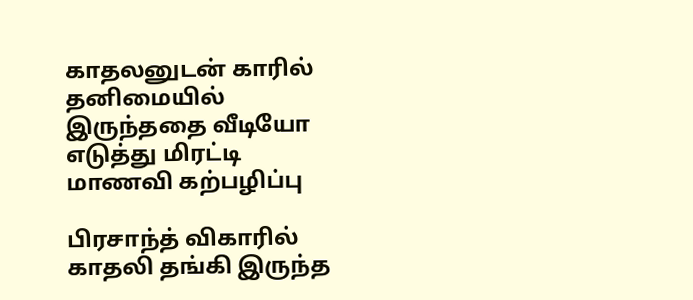காதலனுடன் காரில் தனிமையில் இருந்ததை வீடியோ எடுத்து மிரட்டி மாணவி கற்பழிப்பு

பிரசாந்த் விகாரில் காதலி தங்கி இருந்த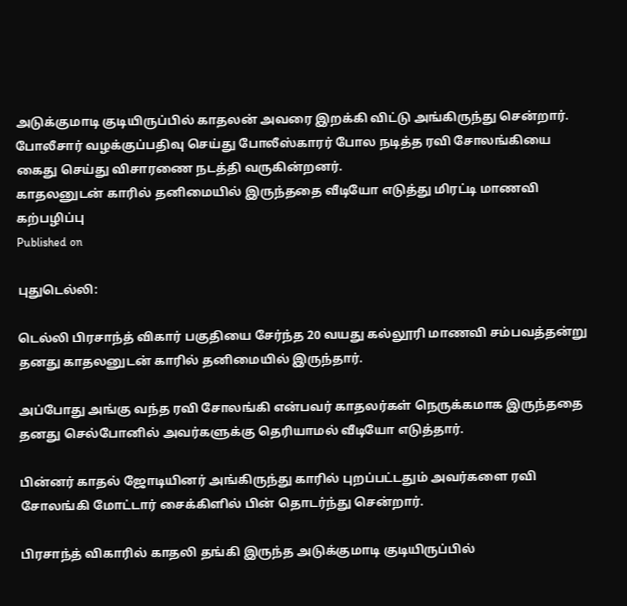அடுக்குமாடி குடியிருப்பில் காதலன் அவரை இறக்கி விட்டு அங்கிருந்து சென்றார். போலீசார் வழக்குப்பதிவு செய்து போலீஸ்காரர் போல நடித்த ரவி சோலங்கியை கைது செய்து விசாரணை நடத்தி வருகின்றனர்.
காதலனுடன் காரில் தனிமையில் இருந்ததை வீடியோ எடுத்து மிரட்டி மாணவி கற்பழிப்பு
Published on

புதுடெல்லி:

டெல்லி பிரசாந்த் விகார் பகுதியை சேர்ந்த 20 வயது கல்லூரி மாணவி சம்பவத்தன்று தனது காதலனுடன் காரில் தனிமையில் இருந்தார்.

அப்போது அங்கு வந்த ரவி சோலங்கி என்பவர் காதலர்கள் நெருக்கமாக இருந்ததை தனது செல்போனில் அவர்களுக்கு தெரியாமல் வீடியோ எடுத்தார்.

பின்னர் காதல் ஜோடியினர் அங்கிருந்து காரில் புறப்பட்டதும் அவர்களை ரவி சோலங்கி மோட்டார் சைக்கிளில் பின் தொடர்ந்து சென்றார்.

பிரசாந்த் விகாரில் காதலி தங்கி இருந்த அடுக்குமாடி குடியிருப்பில்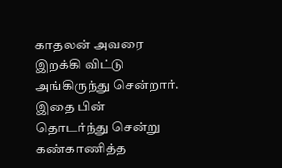காதலன் அவரை இறக்கி விட்டு அங்கிருந்து சென்றார். இதை பின் தொடர்ந்து சென்று கண்காணித்த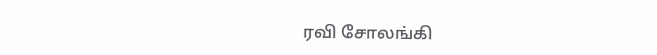ரவி சோலங்கி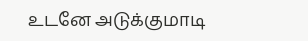உடனே அடுக்குமாடி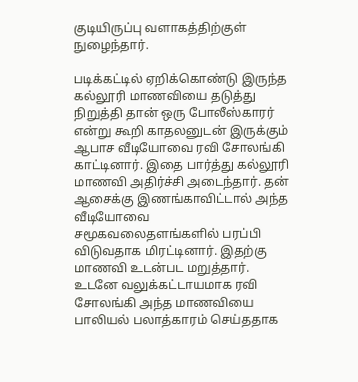குடியிருப்பு வளாகத்திற்குள் நுழைந்தார்.

படிக்கட்டில் ஏறிக்கொண்டு இருந்த கல்லூரி மாணவியை தடுத்து நிறுத்தி தான் ஒரு போலீஸ்காரர் என்று கூறி காதலனுடன் இருக்கும் ஆபாச வீடியோவை ரவி சோலங்கி காட்டினார். இதை பார்த்து கல்லூரி மாணவி அதிர்ச்சி அடைந்தார். தன் ஆசைக்கு இணங்காவிட்டால் அந்த வீடியோவை சமூகவலைதளங்களில் பரப்பி விடுவதாக மிரட்டினார். இதற்கு மாணவி உடன்பட மறுத்தார். உடனே வலுக்கட்டாயமாக ரவி சோலங்கி அந்த மாணவியை பாலியல் பலாத்காரம் செய்ததாக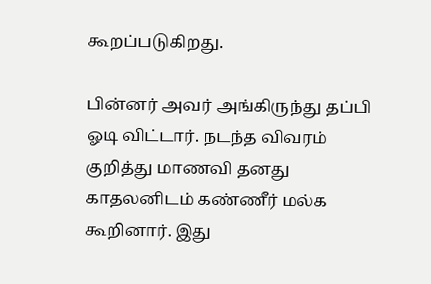கூறப்படுகிறது.

பின்னர் அவர் அங்கிருந்து தப்பி ஓடி விட்டார். நடந்த விவரம் குறித்து மாணவி தனது காதலனிடம் கண்ணீர் மல்க கூறினார். இது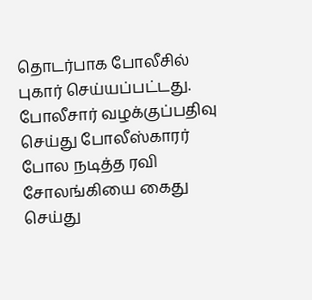தொடர்பாக போலீசில் புகார் செய்யப்பட்டது. போலீசார் வழக்குப்பதிவு செய்து போலீஸ்காரர் போல நடித்த ரவி சோலங்கியை கைது செய்து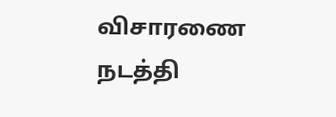விசாரணை நடத்தி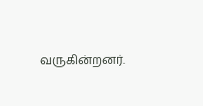வருகின்றனர்.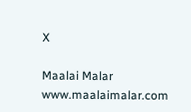X

Maalai Malar
www.maalaimalar.com